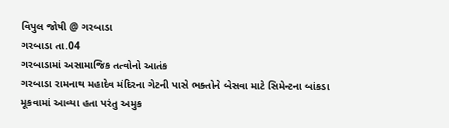વિપુલ જોષી @ ગરબાડા
ગરબાડા તા.04
ગરબાડામાં અસામાજિક તત્વોનો આતંક
ગરબાડા રામનાથ મહાદેવ મંદિરના ગેટની પાસે ભક્તોને બેસવા માટે સિમેન્ટના બાંકડા મૂકવામાં આવ્યા હતા પરંતુ અમુક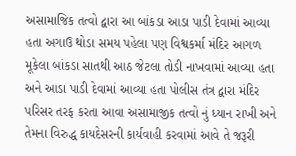અસામાજિક તત્વો દ્વારા આ બાંકડા આડા પાડી દેવામાં આવ્યા હતા અગાઉ થોડા સમય પહેલા પણ વિશ્વકર્મા મંદિર આગળ મૂકેલા બાંકડા સાતથી આઠ જેટલા તોડી નાખવામાં આવ્યા હતા અને આડા પાડી દેવામાં આવ્યા હતા પોલીસ તંત્ર દ્વારા મંદિર પરિસર તરફ કરતા આવા અસામાજીક તત્વો નું ધ્યાન રાખી અને તેમના વિરુદ્ધ કાયદેસરની કાર્યવાહી કરવામાં આવે તે જરૂરી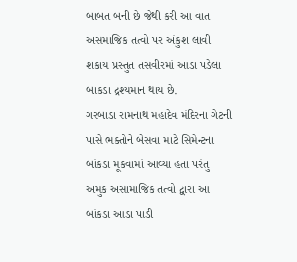બાબત બની છે જેથી કરી આ વાત અસમાજિક તત્વો પર અંકુશ લાવી શકાય પ્રસ્તુત તસવીરમાં આડા પડેલા બાકડા દ્રશ્યમાન થાય છે.
ગરબાડા રામનાથ મહાદેવ મંદિરના ગેટની પાસે ભક્તોને બેસવા માટે સિમેન્ટના બાંકડા મૂકવામાં આવ્યા હતા પરંતુ અમુક અસામાજિક તત્વો દ્વારા આ બાંકડા આડા પાડી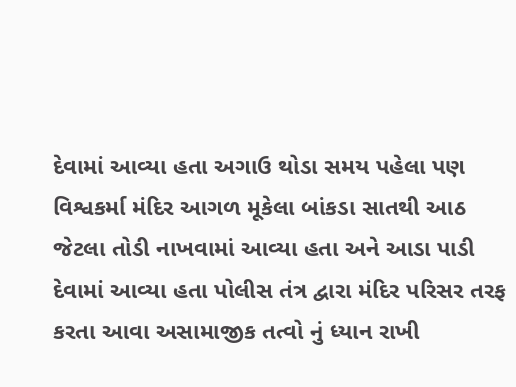દેવામાં આવ્યા હતા અગાઉ થોડા સમય પહેલા પણ વિશ્વકર્મા મંદિર આગળ મૂકેલા બાંકડા સાતથી આઠ જેટલા તોડી નાખવામાં આવ્યા હતા અને આડા પાડી દેવામાં આવ્યા હતા પોલીસ તંત્ર દ્વારા મંદિર પરિસર તરફ કરતા આવા અસામાજીક તત્વો નું ધ્યાન રાખી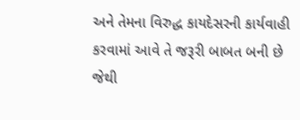અને તેમના વિરુદ્ધ કાયદેસરની કાર્યવાહી કરવામાં આવે તે જરૂરી બાબત બની છે જેથી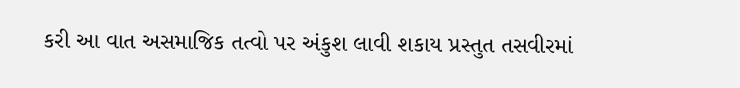કરી આ વાત અસમાજિક તત્વો પર અંકુશ લાવી શકાય પ્રસ્તુત તસવીરમાં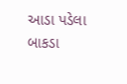આડા પડેલા બાકડા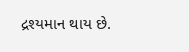દ્રશ્યમાન થાય છે.